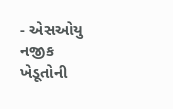- એસઓયુ નજીક ખેડૂતોની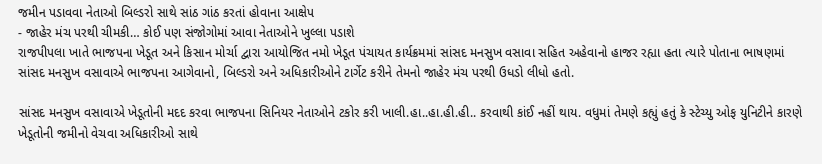જમીન પડાવવા નેતાઓ બિલ્ડરો સાથે સાંઠ ગાંઠ કરતાં હોવાના આક્ષેપ
- જાહેર મંચ પરથી ચીમકી… કોઈ પણ સંજોગોમાં આવા નેતાઓને ખુલ્લા પડાશે
રાજપીપલા ખાતે ભાજપના ખેડૂત અને કિસાન મોર્ચા દ્વારા આયોજિત નમો ખેડૂત પંચાયત કાર્યક્રમમાં સાંસદ મનસુખ વસાવા સહિત અહેવાનો હાજર રહ્યા હતા ત્યારે પોતાના ભાષણમાં સાંસદ મનસુખ વસાવાએ ભાજપના આગેવાનો, બિલ્ડરો અને અધિકારીઓને ટાર્ગેટ કરીને તેમનો જાહેર મંચ પરથી ઉધડો લીધો હતો.

સાંસદ મનસુખ વસાવાએ ખેડૂતોની મદદ કરવા ભાજપના સિનિયર નેતાઓને ટકોર કરી ખાલી.હા..હા.હી.હી.. કરવાથી કાંઈ નહીં થાય. વધુમાં તેમણે કહ્યું હતું કે સ્ટેચ્યુ ઓફ યુનિટીને કારણે ખેડૂતોની જમીનો વેચવા અધિકારીઓ સાથે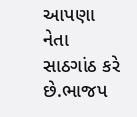આપણા નેતા સાઠગાંઠ કરે છે.ભાજપ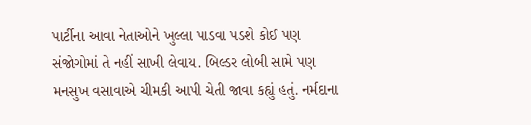પાર્ટીના આવા નેતાઓને ખુલ્લા પાડવા પડશે કોઈ પણ સંજોગોમાં તે નહીં સાખી લેવાય. બિલ્ડર લોબી સામે પણ મનસુખ વસાવાએ ચીમકી આપી ચેતી જાવા કહ્યું હતું. નર્મદાના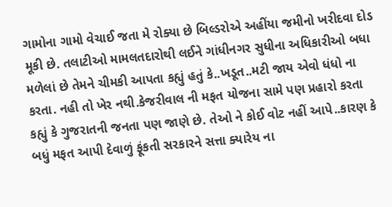ગામોના ગામો વેચાઈ જતા મે રોક્યા છે બિલ્ડરોએ અહીંયા જમીનો ખરીદવા દોડ મૂકી છે. તલાટીઓ મામલતદારોથી લઈને ગાંધીનગર સુધીના અધિકારીઓ બધા મળેલાં છે તેમને ચીમકી આપતા કહ્યું હતું કે..ખડૂત..મટી જાય એવો ધંધો ના કરતા. નહી તો ખેર નથી.કેજરીવાલ ની મફત યોજના સામે પણ પ્રહારો કરતા કહ્યું કે ગુજરાતની જનતા પણ જાણે છે. તેઓ ને કોઈ વોટ નહીં આપે..કારણ કે બધું મફત આપી દેવાળું ફૂંકતી સરકારને સત્તા ક્યારેય ના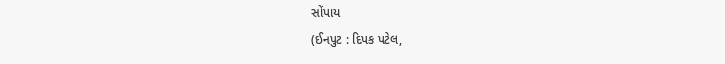સોંપાય
(ઈનપુટ : દિપક પટેલ,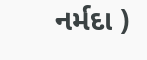નર્મદા )